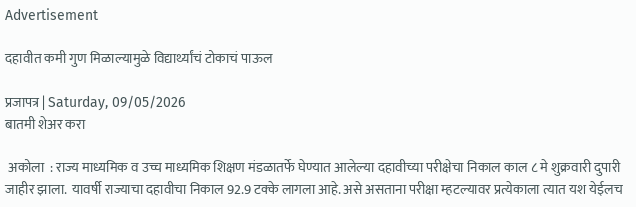Advertisement

दहावीत कमी गुण मिळाल्यामुळे विद्यार्थ्यांचं टोकाचं पाऊल

प्रजापत्र | Saturday, 09/05/2026
बातमी शेअर करा

 अकोला  : राज्य माध्यमिक व उच्च माध्यमिक शिक्षण मंडळातर्फे घेण्यात आलेल्या दहावीच्या परीक्षेचा निकाल काल ८ मे शुक्रवारी दुपारी जाहीर झाला.  यावर्षी राज्याचा दहावीचा निकाल 92.9 टक्के लागला आहे. असे असताना परीक्षा म्हटल्यावर प्रत्येकाला त्यात यश येईलच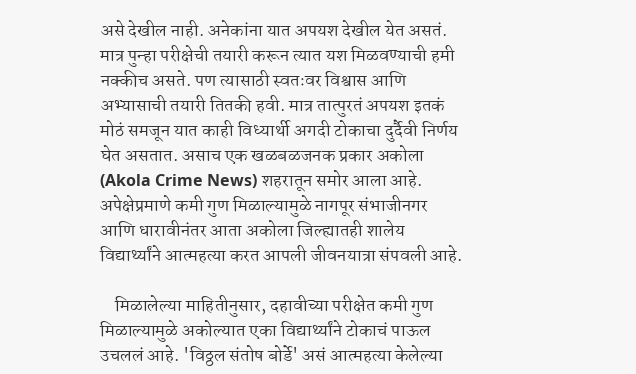असे देखील नाही. अनेकांना यात अपयश देखील येत असतं. मात्र पुन्हा परीक्षेची तयारी करून त्यात यश मिळवण्याची हमी नक्कीच असते. पण त्यासाठी स्वतःवर विश्वास आणि अभ्यासाची तयारी तितकी हवी. मात्र तात्पुरतं अपयश इतकं मोठं समजून यात काही विध्यार्थी अगदी टोकाचा दुर्दैवी निर्णय घेत असतात. असाच एक खळबळजनक प्रकार अकोला (Akola Crime News) शहरातून समोर आला आहे. अपेक्षेप्रमाणे कमी गुण मिळाल्यामुळे नागपूर संभाजीनगर आणि धारावीनंतर आता अकोला जिल्ह्यातही शालेय विद्यार्थ्यांने आत्महत्या करत आपली जीवनयात्रा संपवली आहे.

    मिळालेल्या माहितीनुसार, दहावीच्या परीक्षेत कमी गुण मिळाल्यामुळे अकोल्यात एका विद्यार्थ्यांने टोकाचं पाऊल उचललं आहे. 'विठ्ठल संतोष बोर्डे' असं आत्महत्या केलेल्या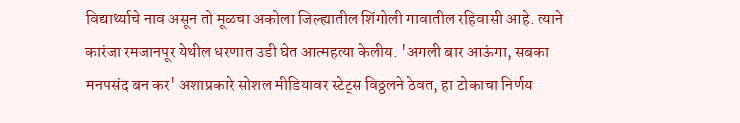विद्यार्थ्याचे नाव असून तो मूळचा अकोला जिल्ह्यातील शिंगोली गावातील रहिवासी आहे. त्याने कारंजा रमजानपूर येथील धरणात उडी घेत आत्महत्या केलीय. 'अगली बार आऊंगा, सबका मनपसंद बन कर' अशाप्रकारे सोशल मीडियावर स्टेट्स विठ्ठलने ठेवत, हा टोकाचा निर्णय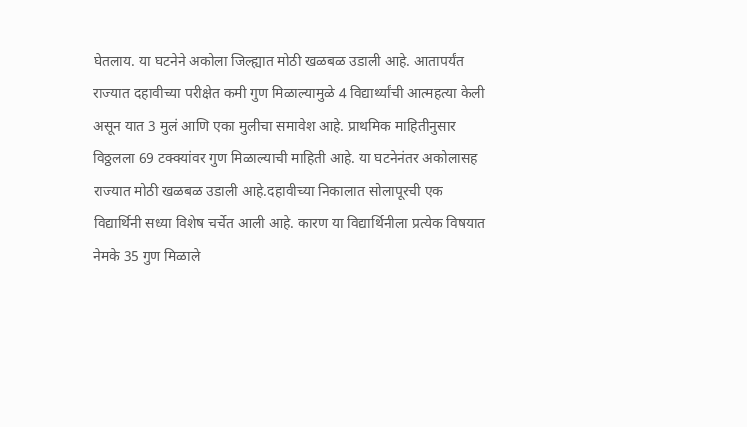घेतलाय. या घटनेने अकोला जिल्ह्यात मोठी खळबळ उडाली आहे. आतापर्यंत राज्यात दहावीच्या परीक्षेत कमी गुण मिळाल्यामुळे 4 विद्यार्थ्यांची आत्महत्या केली असून यात 3 मुलं आणि एका मुलीचा समावेश आहे. प्राथमिक माहितीनुसार विठ्ठलला 69 टक्क्यांवर गुण मिळाल्याची माहिती आहे. या घटनेनंतर अकोलासह राज्यात मोठी खळबळ उडाली आहे.दहावीच्या निकालात सोलापूरची एक विद्यार्थिनी सध्या विशेष चर्चेत आली आहे. कारण या विद्यार्थिनीला प्रत्येक विषयात नेमके 35 गुण मिळाले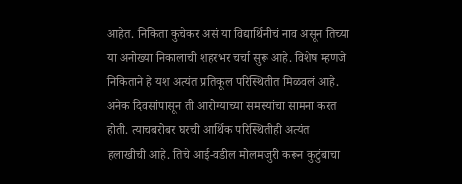आहेत. निकिता कुचेकर असं या विद्यार्थिनीचं नाव असून तिच्या या अनोख्या निकालाची शहरभर चर्चा सुरू आहे. विशेष म्हणजे निकिताने हे यश अत्यंत प्रतिकूल परिस्थितीत मिळवलं आहे. अनेक दिवसांपासून ती आरोग्याच्या समस्यांचा सामना करत होती. त्याचबरोबर घरची आर्थिक परिस्थितीही अत्यंत हलाखीची आहे. तिचे आई-वडील मोलमजुरी करून कुटुंबाचा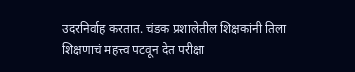उदरनिर्वाह करतात. चंडक प्रशालेतील शिक्षकांनी तिला शिक्षणाचं महत्त्व पटवून देत परीक्षा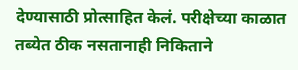देण्यासाठी प्रोत्साहित केलं. परीक्षेच्या काळात तब्येत ठीक नसतानाही निकिताने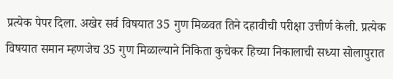प्रत्येक पेपर दिला. अखेर सर्व विषयात 35 गुण मिळवत तिने दहावीची परीक्षा उत्तीर्ण केली. प्रत्येक विषयात समान म्हणजेच 35 गुण मिळाल्याने निकिता कुचेकर हिच्या निकालाची सध्या सोलापुरात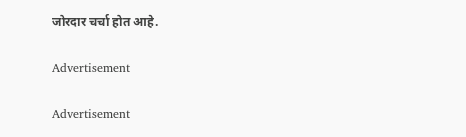जोरदार चर्चा होत आहे.

Advertisement

Advertisement